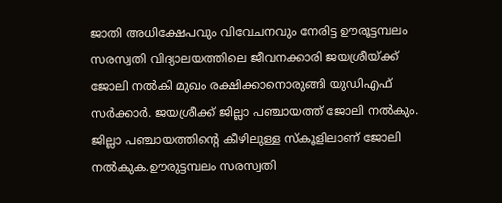ജാതി അധിക്ഷേപവും വിവേചനവും നേരിട്ട ഊരൂട്ടമ്പലം സരസ്വതി വിദ്യാലയത്തിലെ ജീവനക്കാരി ജയശ്രീയ്ക്ക് ജോലി നൽകി മുഖം രക്ഷിക്കാനൊരുങ്ങി യുഡിഎഫ് സർക്കാർ. ജയശ്രീക്ക് ജില്ലാ പഞ്ചായത്ത് ജോലി നൽകും. ജില്ലാ പഞ്ചായത്തിന്റെ കീഴിലുള്ള സ്കൂളിലാണ് ജോലി നൽകുക.ഊരുട്ടമ്പലം സരസ്വതി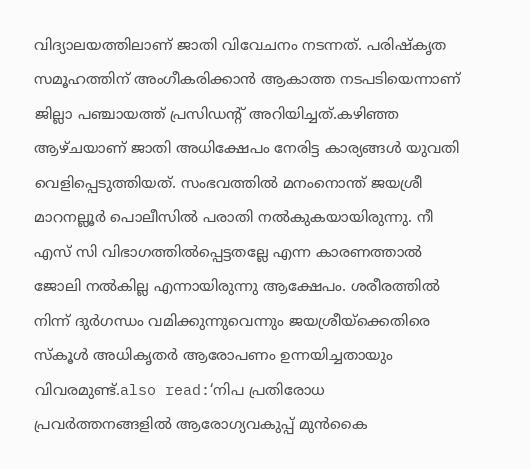വിദ്യാലയത്തിലാണ് ജാതി വിവേചനം നടന്നത്. പരിഷ്കൃത സമൂഹത്തിന് അംഗീകരിക്കാൻ ആകാത്ത നടപടിയെന്നാണ് ജില്ലാ പഞ്ചായത്ത് പ്രസിഡൻ്റ് അറിയിച്ചത്.കഴിഞ്ഞ ആഴ്ചയാണ് ജാതി അധിക്ഷേപം നേരിട്ട കാര്യങ്ങൾ യുവതി വെളിപ്പെടുത്തിയത്. സംഭവത്തിൽ മനംനൊന്ത് ജയശ്രീ മാറനല്ലൂർ പൊലീസിൽ പരാതി നൽകുകയായിരുന്നു. നീ എസ് സി വിഭാഗത്തിൽപ്പെട്ടതല്ലേ എന്ന കാരണത്താൽ ജോലി നൽകില്ല എന്നായിരുന്നു ആക്ഷേപം. ശരീരത്തിൽ നിന്ന് ദുർഗന്ധം വമിക്കുന്നുവെന്നും ജയശ്രീയ്ക്കെതിരെ സ്കൂൾ അധികൃതർ ആരോപണം ഉന്നയിച്ചതായും വിവരമുണ്ട്.also read:‘നിപ പ്രതിരോധ പ്രവർത്തനങ്ങളിൽ ആരോഗ്യവകുപ്പ് മുൻകൈ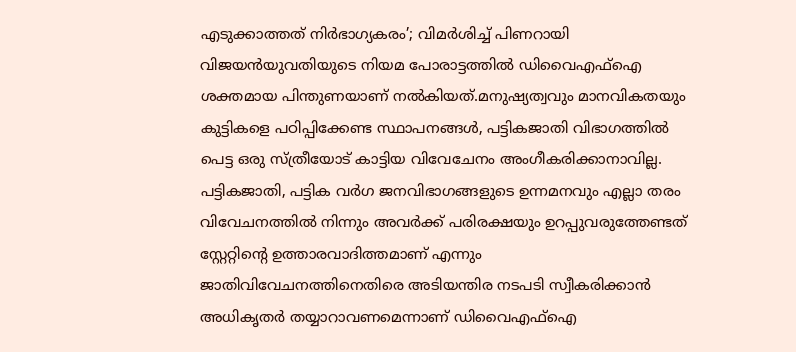എടുക്കാത്തത് നിർഭാഗ്യകരം’; വിമർശിച്ച് പിണറായി വിജയൻയുവതിയുടെ നിയമ പോരാട്ടത്തിൽ ഡിവൈഎഫ്ഐ ശക്തമായ പിന്തുണയാണ് നൽകിയത്.മനുഷ്യത്വവും മാനവികതയും കുട്ടികളെ പഠിപ്പിക്കേണ്ട സ്ഥാപനങ്ങൾ, പട്ടികജാതി വിഭാഗത്തിൽ പെട്ട ഒരു സ്ത്രീയോട് കാട്ടിയ വിവേചേനം അംഗീകരിക്കാനാവില്ല. പട്ടികജാതി, പട്ടിക വർഗ ജനവിഭാഗങ്ങളുടെ ഉന്നമനവും എല്ലാ തരം വിവേചനത്തിൽ നിന്നും അവർക്ക് പരിരക്ഷയും ഉറപ്പുവരുത്തേണ്ടത് സ്റ്റേറ്റിൻ്റെ ഉത്താരവാദിത്തമാണ് എന്നും ജാതിവിവേചനത്തിനെതിരെ അടിയന്തിര നടപടി സ്വീകരിക്കാൻ അധികൃതർ തയ്യാറാവണമെന്നാണ് ഡിവൈഎഫ്ഐ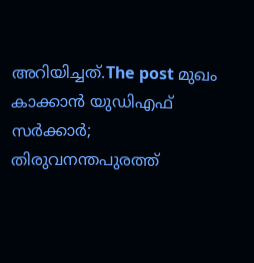അറിയിച്ചത്.The post മുഖം കാക്കാൻ യുഡിഎഫ് സർക്കാർ; തിരുവനന്തപുരത്ത്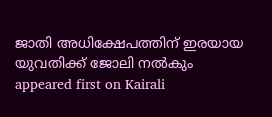ജാതി അധിക്ഷേപത്തിന് ഇരയായ യുവതിക്ക് ജോലി നൽകും appeared first on Kairali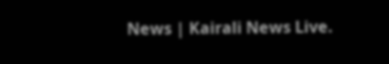News | Kairali News Live.